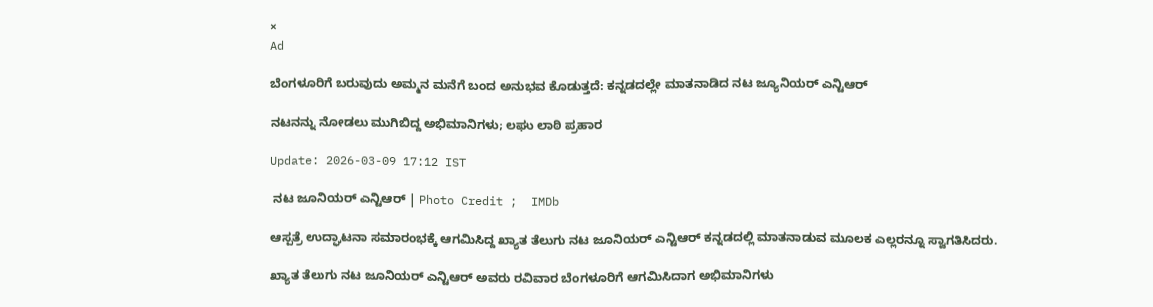×
Ad

ಬೆಂಗಳೂರಿಗೆ ಬರುವುದು ಅಮ್ಮನ ಮನೆಗೆ ಬಂದ ಅನುಭವ ಕೊಡುತ್ತದೆ: ಕನ್ನಡದಲ್ಲೇ ಮಾತನಾಡಿದ ನಟ ಜ್ಯೂನಿಯರ್ ಎನ್ಟಿಆರ್

ನಟನನ್ನು ನೋಡಲು ಮುಗಿಬಿದ್ದ ಅಭಿಮಾನಿಗಳು; ಲಘು ಲಾಠಿ ಪ್ರಹಾರ

Update: 2026-03-09 17:12 IST

 ನಟ ಜೂನಿಯರ್ ಎನ್ಟಿಆರ್ | Photo Credit ;  IMDb

ಆಸ್ಪತ್ರೆ ಉದ್ಘಾಟನಾ ಸಮಾರಂಭಕ್ಕೆ ಆಗಮಿಸಿದ್ದ ಖ್ಯಾತ ತೆಲುಗು ನಟ ಜೂನಿಯರ್ ಎನ್ಟಿಆರ್ ಕನ್ನಡದಲ್ಲಿ ಮಾತನಾಡುವ ಮೂಲಕ ಎಲ್ಲರನ್ನೂ ಸ್ವಾಗತಿಸಿದರು.

ಖ್ಯಾತ ತೆಲುಗು ನಟ ಜೂನಿಯರ್ ಎನ್ಟಿಆರ್ ಅವರು ರವಿವಾರ ಬೆಂಗಳೂರಿಗೆ ಆಗಮಿಸಿದಾಗ ಅಭಿಮಾನಿಗಳು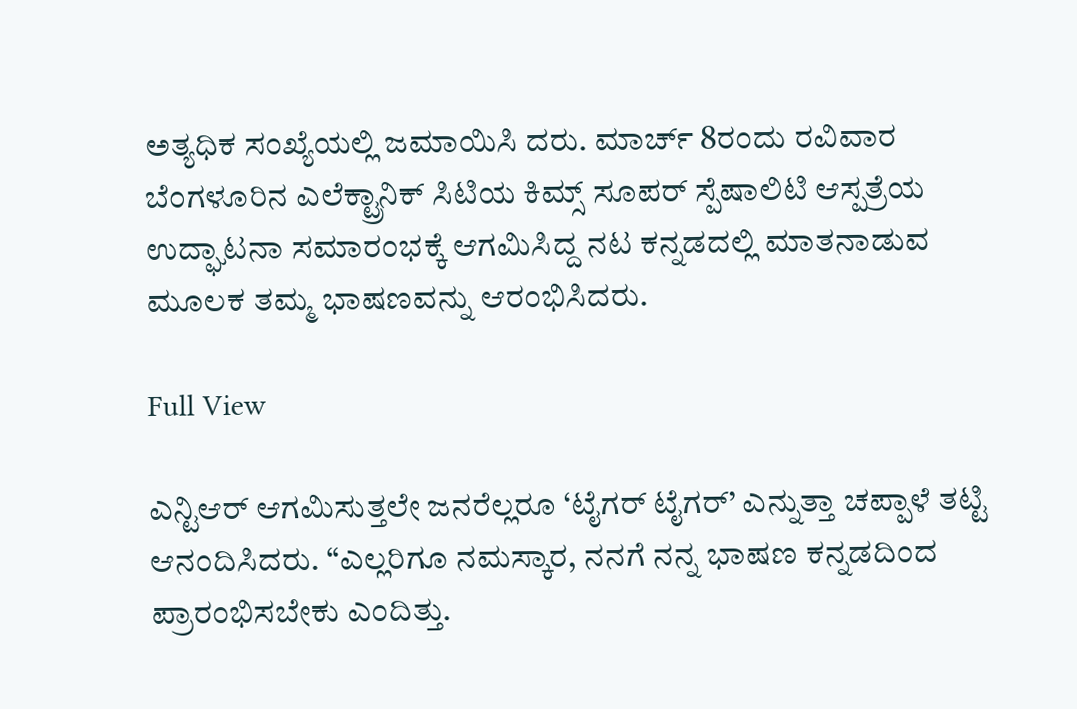ಅತ್ಯಧಿಕ ಸಂಖ್ಯೆಯಲ್ಲಿ ಜಮಾಯಿಸಿ ದರು. ಮಾರ್ಚ್ 8ರಂದು ರವಿವಾರ ಬೆಂಗಳೂರಿನ ಎಲೆಕ್ಟ್ರಾನಿಕ್ ಸಿಟಿಯ ಕಿಮ್ಸ್ ಸೂಪರ್ ಸ್ಪೆಷಾಲಿಟಿ ಆಸ್ಪತ್ರೆಯ ಉದ್ಘಾಟನಾ ಸಮಾರಂಭಕ್ಕೆ ಆಗಮಿಸಿದ್ದ ನಟ ಕನ್ನಡದಲ್ಲಿ ಮಾತನಾಡುವ ಮೂಲಕ ತಮ್ಮ ಭಾಷಣವನ್ನು ಆರಂಭಿಸಿದರು.

Full View

ಎನ್ಟಿಆರ್ ಆಗಮಿಸುತ್ತಲೇ ಜನರೆಲ್ಲರೂ ‘ಟೈಗರ್ ಟೈಗರ್’ ಎನ್ನುತ್ತಾ ಚಪ್ಪಾಳೆ ತಟ್ಟಿ ಆನಂದಿಸಿದರು. “ಎಲ್ಲರಿಗೂ ನಮಸ್ಕಾರ, ನನಗೆ ನನ್ನ ಭಾಷಣ ಕನ್ನಡದಿಂದ ಪ್ರಾರಂಭಿಸಬೇಕು ಎಂದಿತ್ತು.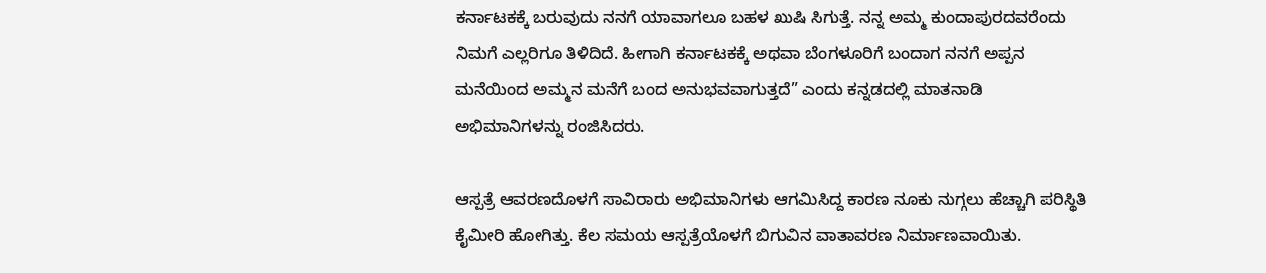ಕರ್ನಾಟಕಕ್ಕೆ ಬರುವುದು ನನಗೆ ಯಾವಾಗಲೂ ಬಹಳ ಖುಷಿ ಸಿಗುತ್ತೆ. ನನ್ನ ಅಮ್ಮ ಕುಂದಾಪುರದವರೆಂದು ನಿಮಗೆ ಎಲ್ಲರಿಗೂ ತಿಳಿದಿದೆ. ಹೀಗಾಗಿ ಕರ್ನಾಟಕಕ್ಕೆ ಅಥವಾ ಬೆಂಗಳೂರಿಗೆ ಬಂದಾಗ ನನಗೆ ಅಪ್ಪನ ಮನೆಯಿಂದ ಅಮ್ಮನ ಮನೆಗೆ ಬಂದ ಅನುಭವವಾಗುತ್ತದೆ” ಎಂದು ಕನ್ನಡದಲ್ಲಿ ಮಾತನಾಡಿ ಅಭಿಮಾನಿಗಳನ್ನು ರಂಜಿಸಿದರು.

ಆಸ್ಪತ್ರೆ ಆವರಣದೊಳಗೆ ಸಾವಿರಾರು ಅಭಿಮಾನಿಗಳು ಆಗಮಿಸಿದ್ದ ಕಾರಣ ನೂಕು ನುಗ್ಗಲು ಹೆಚ್ಚಾಗಿ ಪರಿಸ್ಥಿತಿ ಕೈಮೀರಿ ಹೋಗಿತ್ತು. ಕೆಲ ಸಮಯ ಆಸ್ಪತ್ರೆಯೊಳಗೆ ಬಿಗುವಿನ ವಾತಾವರಣ ನಿರ್ಮಾಣವಾಯಿತು.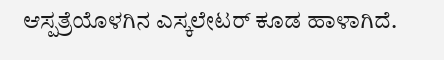ಆಸ್ಪತ್ರೆಯೊಳಗಿನ ಎಸ್ಕಲೇಟರ್ ಕೂಡ ಹಾಳಾಗಿದೆ.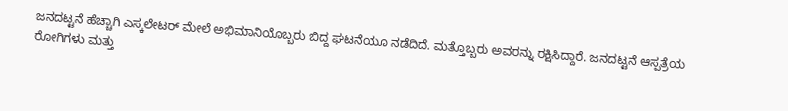ಜನದಟ್ಟನೆ ಹೆಚ್ಚಾಗಿ ಎಸ್ಕಲೇಟರ್ ಮೇಲೆ ಅಭಿಮಾನಿಯೊಬ್ಬರು ಬಿದ್ದ ಘಟನೆಯೂ ನಡೆದಿದೆ. ಮತ್ತೊಬ್ಬರು ಅವರನ್ನು ರಕ್ಷಿಸಿದ್ದಾರೆ. ಜನದಟ್ಟನೆ ಆಸ್ಪತ್ರೆಯ ರೋಗಿಗಳು ಮತ್ತು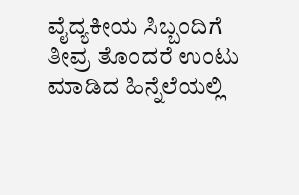ವೈದ್ಯಕೀಯ ಸಿಬ್ಬಂದಿಗೆ ತೀವ್ರ ತೊಂದರೆ ಉಂಟು ಮಾಡಿದ ಹಿನ್ನೆಲೆಯಲ್ಲಿ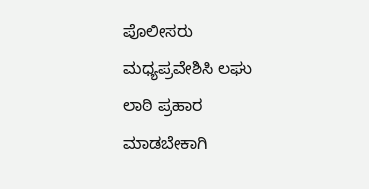ಪೊಲೀಸರು ಮಧ್ಯಪ್ರವೇಶಿಸಿ ಲಘು ಲಾಠಿ ಪ್ರಹಾರ ಮಾಡಬೇಕಾಗಿ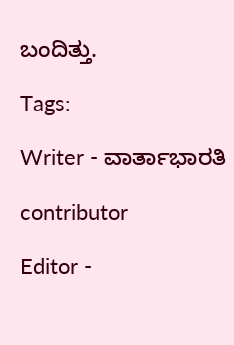ಬಂದಿತ್ತು.

Tags:

Writer - ವಾರ್ತಾಭಾರತಿ

contributor

Editor -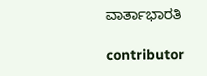ವಾರ್ತಾಭಾರತಿ

contributor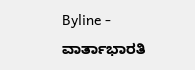Byline - ವಾರ್ತಾಭಾರತಿ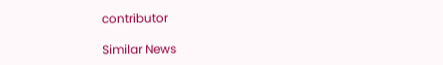contributor

Similar News